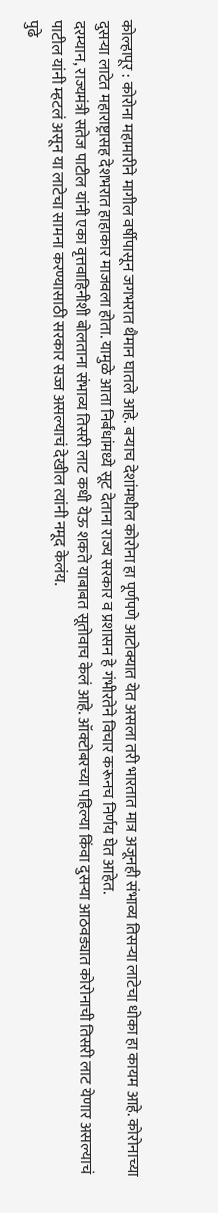कोल्हापूर : कोरोना महामारीने मागील वर्षीपासून जगभरात थैमान घातले आहे. बऱ्याच देशांमधील कोरोना हा पूर्णपणे आटोक्यात येत असला तरी भारतात मात्र अजूनही संभाव्य तिसऱ्या लाटेचा धोका हा कायम आहे. कोरोनाच्या दुसऱ्या लाटेत महाराष्ट्रासह देशभरात हाहाकार माजवला होता. यामुळे आता निर्बंधांमध्ये सूट देताना राज्य सरकार व प्रशासन हे गंभीरतेने विचार करूनच निर्णय घेत आहेत.
दरम्यान, राज्यमंत्री सतेज पाटील यांनी एका वृत्तवाहिनीशी बोलताना संभाव्य तिसरी लाट कधी येऊ शकते याबाबत सूतोवाच केलं आहे. ऑक्टोबरच्या पहिल्या किंवा दुसऱ्या आठवड्यात कोरोनाची तिसरी लाट येणार असल्याचं पाटील यांनी म्हटलं असून या लाटेचा सामना करण्यासाठी सरकार सज्ज असल्याचं देखील त्यांनी नमूद केलंय.
पुढे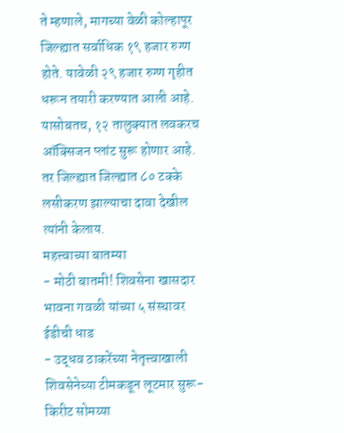ते म्हणाले, मागच्या वेळी कोल्हापूर जिल्ह्यात सर्वाधिक १९ हजार रुग्ण होते. यावेळी २९ हजार रुग्ण गृहीत धरून तयारी करण्यात आली आहे. यासोबतच, १२ तालुक्यात लवकरच ऑक्सिजन प्लांट सुरू होणार आहे. तर जिल्ह्यात जिल्ह्यात ८० टक्के लसीकरण झाल्याचा दावा देखील त्यांनी केलाय.
महत्त्वाच्या बातम्या
- मोठी बातमी! शिवसेना खासदार भावना गवळी यांच्या ५ संस्थावर ईडीची धाड
- उद्धव ठाकरेंच्या नेतृत्त्वाखाली शिवसेनेच्या टीमकडून लूटमार सुरू-किरीट सोमय्या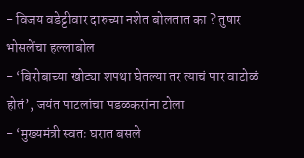- विजय वडेट्टीवार दारुच्या नशेत बोलतात का ? तुषार भोसलेंचा हल्लाबोल
- ‘बिरोबाच्या खोट्या शपथा घेतल्या तर त्याचं पार वाटोळं होतं’, जयंत पाटलांचा पडळकरांना टोला
- ‘मुख्यमंत्री स्वतः घरात बसले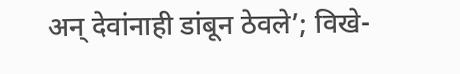अन् देवांनाही डांबून ठेवले’; विखे-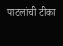पाटलांची टीका